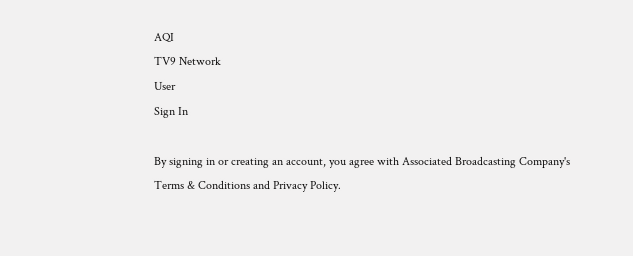AQI
TV9 Network
User
Sign In

By signing in or creating an account, you agree with Associated Broadcasting Company's Terms & Conditions and Privacy Policy.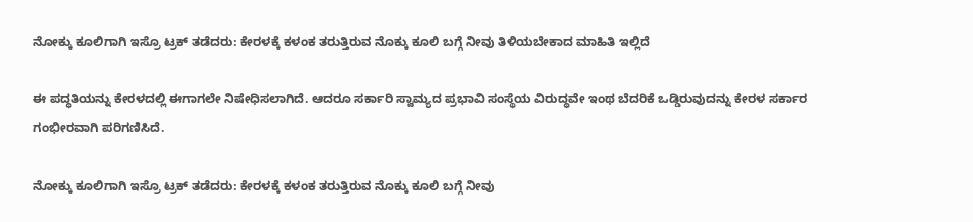ನೋಕ್ಕು ಕೂಲಿಗಾಗಿ ಇಸ್ರೊ ಟ್ರಕ್ ತಡೆದರು: ಕೇರಳಕ್ಕೆ ಕಳಂಕ ತರುತ್ತಿರುವ ನೊಕ್ಕು ಕೂಲಿ ಬಗ್ಗೆ ನೀವು ತಿಳಿಯಬೇಕಾದ ಮಾಹಿತಿ ಇಲ್ಲಿದೆ

ಈ ಪದ್ಧತಿಯನ್ನು ಕೇರಳದಲ್ಲಿ ಈಗಾಗಲೇ ನಿಷೇಧಿಸಲಾಗಿದೆ. ಆದರೂ ಸರ್ಕಾರಿ ಸ್ವಾಮ್ಯದ ಪ್ರಭಾವಿ ಸಂಸ್ಥೆಯ ವಿರುದ್ಧವೇ ಇಂಥ ಬೆದರಿಕೆ ಒಡ್ಡಿರುವುದನ್ನು ಕೇರಳ ಸರ್ಕಾರ ಗಂಭೀರವಾಗಿ ಪರಿಗಣಿಸಿದೆ.

ನೋಕ್ಕು ಕೂಲಿಗಾಗಿ ಇಸ್ರೊ ಟ್ರಕ್ ತಡೆದರು: ಕೇರಳಕ್ಕೆ ಕಳಂಕ ತರುತ್ತಿರುವ ನೊಕ್ಕು ಕೂಲಿ ಬಗ್ಗೆ ನೀವು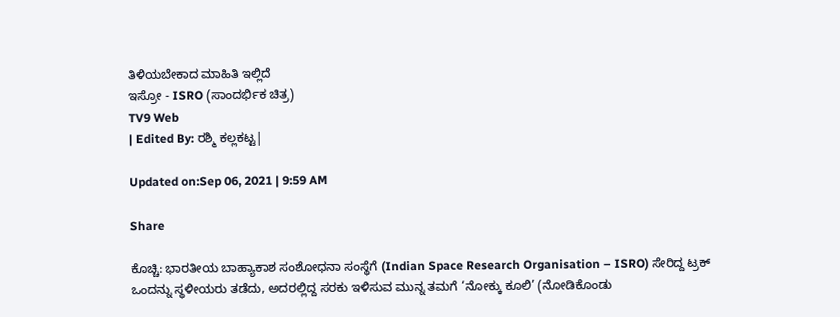ತಿಳಿಯಬೇಕಾದ ಮಾಹಿತಿ ಇಲ್ಲಿದೆ
ಇಸ್ರೋ - ISRO (ಸಾಂದರ್ಭಿಕ ಚಿತ್ರ)
TV9 Web
| Edited By: ರಶ್ಮಿ ಕಲ್ಲಕಟ್ಟ|

Updated on:Sep 06, 2021 | 9:59 AM

Share

ಕೊಚ್ಚಿ: ಭಾರತೀಯ ಬಾಹ್ಯಾಕಾಶ ಸಂಶೋಧನಾ ಸಂಸ್ಥೆಗೆ (Indian Space Research Organisation – ISRO) ಸೇರಿದ್ದ ಟ್ರಕ್ ಒಂದನ್ನು ಸ್ಥಳೀಯರು ತಡೆದು, ಅದರಲ್ಲಿದ್ದ ಸರಕು ಇಳಿಸುವ ಮುನ್ನ ತಮಗೆ ‘ನೋಕ್ಕು ಕೂಲಿ’ (ನೋಡಿಕೊಂಡು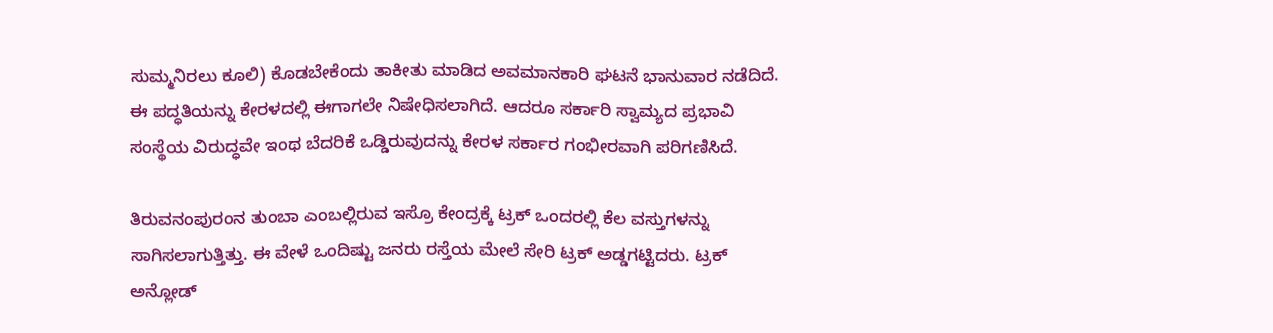ಸುಮ್ಮನಿರಲು ಕೂಲಿ) ಕೊಡಬೇಕೆಂದು ತಾಕೀತು ಮಾಡಿದ ಅವಮಾನಕಾರಿ ಘಟನೆ ಭಾನುವಾರ ನಡೆದಿದೆ. ಈ ಪದ್ಧತಿಯನ್ನು ಕೇರಳದಲ್ಲಿ ಈಗಾಗಲೇ ನಿಷೇಧಿಸಲಾಗಿದೆ. ಆದರೂ ಸರ್ಕಾರಿ ಸ್ವಾಮ್ಯದ ಪ್ರಭಾವಿ ಸಂಸ್ಥೆಯ ವಿರುದ್ಧವೇ ಇಂಥ ಬೆದರಿಕೆ ಒಡ್ಡಿರುವುದನ್ನು ಕೇರಳ ಸರ್ಕಾರ ಗಂಭೀರವಾಗಿ ಪರಿಗಣಿಸಿದೆ.

ತಿರುವನಂಪುರಂನ ತುಂಬಾ ಎಂಬಲ್ಲಿರುವ ಇಸ್ರೊ ಕೇಂದ್ರಕ್ಕೆ ಟ್ರಕ್ ಒಂದರಲ್ಲಿ ಕೆಲ ವಸ್ತುಗಳನ್ನು ಸಾಗಿಸಲಾಗುತ್ತಿತ್ತು. ಈ ವೇಳೆ ಒಂದಿಷ್ಟು ಜನರು ರಸ್ತೆಯ ಮೇಲೆ ಸೇರಿ ಟ್ರಕ್ ಅಡ್ಡಗಟ್ಟಿದರು. ಟ್ರಕ್ ಅನ್ಲೋಡ್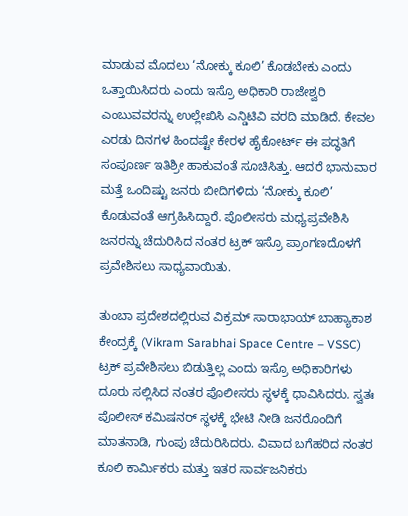ಮಾಡುವ ಮೊದಲು ‘ನೋಕ್ಕು ಕೂಲಿ’ ಕೊಡಬೇಕು ಎಂದು ಒತ್ತಾಯಿಸಿದರು ಎಂದು ಇಸ್ರೊ ಅಧಿಕಾರಿ ರಾಜೇಶ್ವರಿ ಎಂಬುವವರನ್ನು ಉಲ್ಲೇಖಿಸಿ ಎನ್ಡಿಟಿವಿ ವರದಿ ಮಾಡಿದೆ. ಕೇವಲ ಎರಡು ದಿನಗಳ ಹಿಂದಷ್ಟೇ ಕೇರಳ ಹೈಕೋರ್ಟ್ ಈ ಪದ್ಧತಿಗೆ ಸಂಪೂರ್ಣ ಇತಿಶ್ರೀ ಹಾಕುವಂತೆ ಸೂಚಿಸಿತ್ತು. ಆದರೆ ಭಾನುವಾರ ಮತ್ತೆ ಒಂದಿಷ್ಟು ಜನರು ಬೀದಿಗಳಿದು ‘ನೋಕ್ಕು ಕೂಲಿ’ ಕೊಡುವಂತೆ ಆಗ್ರಹಿಸಿದ್ದಾರೆ. ಪೊಲೀಸರು ಮಧ್ಯಪ್ರವೇಶಿಸಿ ಜನರನ್ನು ಚೆದುರಿಸಿದ ನಂತರ ಟ್ರಕ್ ಇಸ್ರೊ ಪ್ರಾಂಗಣದೊಳಗೆ ಪ್ರವೇಶಿಸಲು ಸಾಧ್ಯವಾಯಿತು.

ತುಂಬಾ ಪ್ರದೇಶದಲ್ಲಿರುವ ವಿಕ್ರಮ್ ಸಾರಾಭಾಯ್ ಬಾಹ್ಯಾಕಾಶ ಕೇಂದ್ರಕ್ಕೆ (Vikram Sarabhai Space Centre – VSSC) ಟ್ರಕ್ ಪ್ರವೇಶಿಸಲು ಬಿಡುತ್ತಿಲ್ಲ ಎಂದು ಇಸ್ರೊ ಅಧಿಕಾರಿಗಳು ದೂರು ಸಲ್ಲಿಸಿದ ನಂತರ ಪೊಲೀಸರು ಸ್ಥಳಕ್ಕೆ ಧಾವಿಸಿದರು. ಸ್ವತಃ ಪೊಲೀಸ್ ಕಮಿಷನರ್ ಸ್ಥಳಕ್ಕೆ ಭೇಟಿ ನೀಡಿ ಜನರೊಂದಿಗೆ ಮಾತನಾಡಿ, ಗುಂಪು ಚೆದುರಿಸಿದರು. ವಿವಾದ ಬಗೆಹರಿದ ನಂತರ ಕೂಲಿ ಕಾರ್ಮಿಕರು ಮತ್ತು ಇತರ ಸಾರ್ವಜನಿಕರು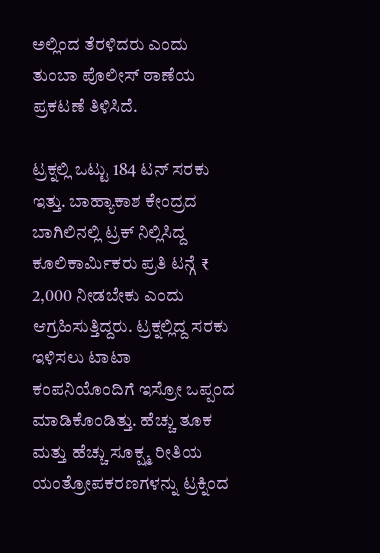ಅಲ್ಲಿಂದ ತೆರಳಿದರು ಎಂದು ತುಂಬಾ ಪೊಲೀಸ್ ಠಾಣೆಯ ಪ್ರಕಟಣೆ ತಿಳಿಸಿದೆ.

ಟ್ರಕ್ನಲ್ಲಿ ಒಟ್ಟು 184 ಟನ್ ಸರಕು ಇತ್ತು. ಬಾಹ್ಯಾಕಾಶ ಕೇಂದ್ರದ ಬಾಗಿಲಿನಲ್ಲಿ ಟ್ರಕ್ ನಿಲ್ಲಿಸಿದ್ದ ಕೂಲಿಕಾರ್ಮಿಕರು ಪ್ರತಿ ಟನ್ಗೆ ₹ 2,000 ನೀಡಬೇಕು ಎಂದು ಆಗ್ರಹಿಸುತ್ತಿದ್ದರು. ಟ್ರಕ್ನಲ್ಲಿದ್ದ ಸರಕು ಇಳಿಸಲು ಟಾಟಾ ಕಂಪನಿಯೊಂದಿಗೆ ಇಸ್ರೋ ಒಪ್ಪಂದ ಮಾಡಿಕೊಂಡಿತ್ತು. ಹೆಚ್ಚು ತೂಕ ಮತ್ತು ಹೆಚ್ಚು ಸೂಕ್ಷ್ಮ ರೀತಿಯ ಯಂತ್ರೋಪಕರಣಗಳನ್ನು ಟ್ರಕ್ನಿಂದ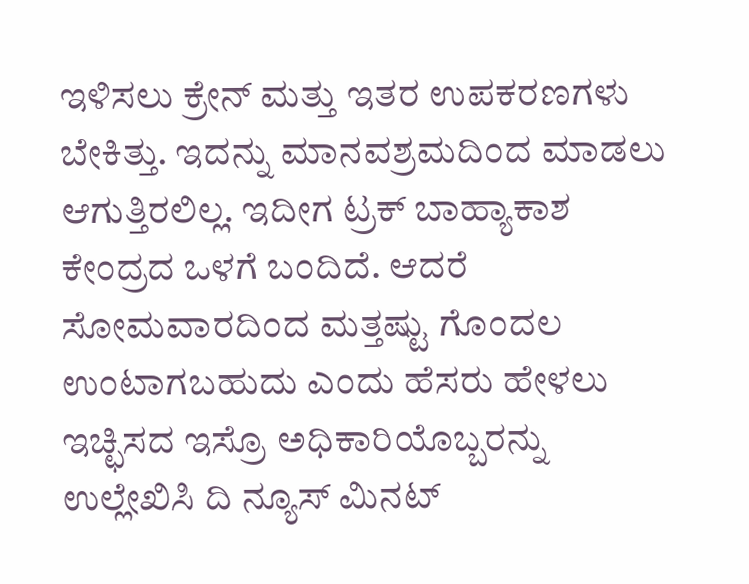ಇಳಿಸಲು ಕ್ರೇನ್ ಮತ್ತು ಇತರ ಉಪಕರಣಗಳು ಬೇಕಿತ್ತು. ಇದನ್ನು ಮಾನವಶ್ರಮದಿಂದ ಮಾಡಲು ಆಗುತ್ತಿರಲಿಲ್ಲ. ಇದೀಗ ಟ್ರಕ್ ಬಾಹ್ಯಾಕಾಶ ಕೇಂದ್ರದ ಒಳಗೆ ಬಂದಿದೆ. ಆದರೆ ಸೋಮವಾರದಿಂದ ಮತ್ತಷ್ಟು ಗೊಂದಲ ಉಂಟಾಗಬಹುದು ಎಂದು ಹೆಸರು ಹೇಳಲು ಇಚ್ಛಿಸದ ಇಸ್ರೊ ಅಧಿಕಾರಿಯೊಬ್ಬರನ್ನು ಉಲ್ಲೇಖಿಸಿ ದಿ ನ್ಯೂಸ್ ಮಿನಟ್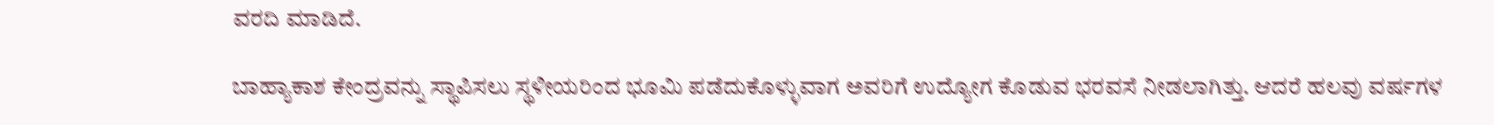ವರದಿ ಮಾಡಿದೆ.

ಬಾಹ್ಯಾಕಾಶ ಕೇಂದ್ರವನ್ನು ಸ್ಥಾಪಿಸಲು ಸ್ಥಳೀಯರಿಂದ ಭೂಮಿ ಪಡೆದುಕೊಳ್ಳುವಾಗ ಅವರಿಗೆ ಉದ್ಯೋಗ ಕೊಡುವ ಭರವಸೆ ನೀಡಲಾಗಿತ್ತು. ಆದರೆ ಹಲವು ವರ್ಷಗಳ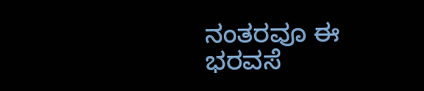ನಂತರವೂ ಈ ಭರವಸೆ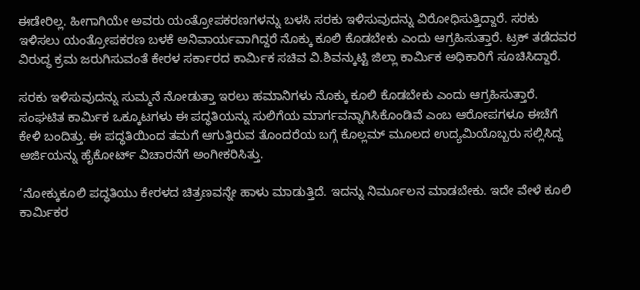ಈಡೇರಿಲ್ಲ. ಹೀಗಾಗಿಯೇ ಅವರು ಯಂತ್ರೋಪಕರಣಗಳನ್ನು ಬಳಸಿ ಸರಕು ಇಳಿಸುವುದನ್ನು ವಿರೋಧಿಸುತ್ತಿದ್ದಾರೆ. ಸರಕು ಇಳಿಸಲು ಯಂತ್ರೋಪಕರಣ ಬಳಕೆ ಅನಿವಾರ್ಯವಾಗಿದ್ದರೆ ನೊಕ್ಕು ಕೂಲಿ ಕೊಡಬೇಕು ಎಂದು ಆಗ್ರಹಿಸುತ್ತಾರೆ. ಟ್ರಕ್ ತಡೆದವರ ವಿರುದ್ಧ ಕ್ರಮ ಜರುಗಿಸುವಂತೆ ಕೇರಳ ಸರ್ಕಾರದ ಕಾರ್ಮಿಕ ಸಚಿವ ವಿ.ಶಿವನ್ಕುಟ್ಟಿ ಜಿಲ್ಲಾ ಕಾರ್ಮಿಕ ಅಧಿಕಾರಿಗೆ ಸೂಚಿಸಿದ್ದಾರೆ.

ಸರಕು ಇಳಿಸುವುದನ್ನು ಸುಮ್ಮನೆ ನೋಡುತ್ತಾ ಇರಲು ಹಮಾನಿಗಳು ನೊಕ್ಕು ಕೂಲಿ ಕೊಡಬೇಕು ಎಂದು ಆಗ್ರಹಿಸುತ್ತಾರೆ. ಸಂಘಟಿತ ಕಾರ್ಮಿಕ ಒಕ್ಕೂಟಗಳು ಈ ಪದ್ಧತಿಯನ್ನು ಸುಲಿಗೆಯ ಮಾರ್ಗವನ್ನಾಗಿಸಿಕೊಂಡಿವೆ ಎಂಬ ಆರೋಪಗಳೂ ಈಚೆಗೆ ಕೇಳಿ ಬಂದಿತ್ತು. ಈ ಪದ್ಧತಿಯಿಂದ ತಮಗೆ ಆಗುತ್ತಿರುವ ತೊಂದರೆಯ ಬಗ್ಗೆ ಕೊಲ್ಲಮ್ ಮೂಲದ ಉದ್ಯಮಿಯೊಬ್ಬರು ಸಲ್ಲಿಸಿದ್ದ ಅರ್ಜಿಯನ್ನು ಹೈಕೋರ್ಟ್ ವಿಚಾರನೆಗೆ ಅಂಗೀಕರಿಸಿತ್ತು.

‘ನೋಕ್ಕುಕೂಲಿ ಪದ್ಧತಿಯು ಕೇರಳದ ಚಿತ್ರಣವನ್ನೇ ಹಾಳು ಮಾಡುತ್ತಿದೆ. ಇದನ್ನು ನಿರ್ಮೂಲನ ಮಾಡಬೇಕು. ಇದೇ ವೇಳೆ ಕೂಲಿ ಕಾರ್ಮಿಕರ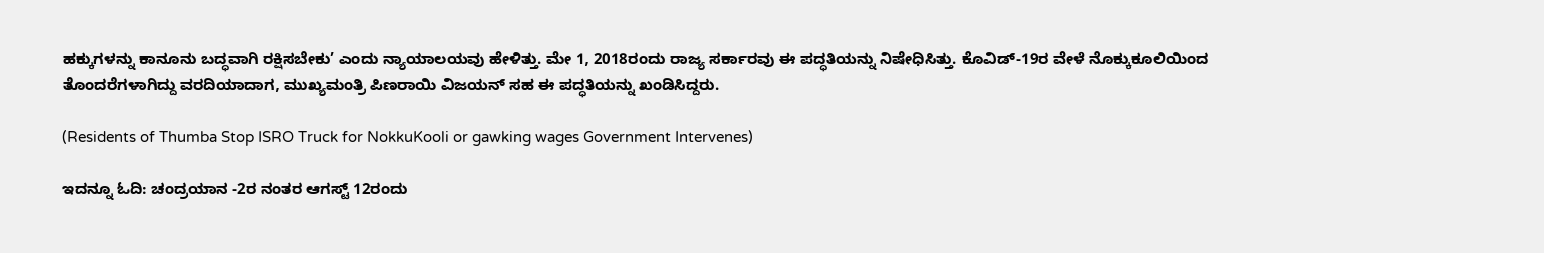ಹಕ್ಕುಗಳನ್ನು ಕಾನೂನು ಬದ್ಧವಾಗಿ ರಕ್ಷಿಸಬೇಕು’ ಎಂದು ನ್ಯಾಯಾಲಯವು ಹೇಳಿತ್ತು. ಮೇ 1, 2018ರಂದು ರಾಜ್ಯ ಸರ್ಕಾರವು ಈ ಪದ್ಧತಿಯನ್ನು ನಿಷೇಧಿಸಿತ್ತು. ಕೊವಿಡ್-19ರ ವೇಳೆ ನೊಕ್ಕುಕೂಲಿಯಿಂದ ತೊಂದರೆಗಳಾಗಿದ್ದು ವರದಿಯಾದಾಗ, ಮುಖ್ಯಮಂತ್ರಿ ಪಿಣರಾಯಿ ವಿಜಯನ್ ಸಹ ಈ ಪದ್ಧತಿಯನ್ನು ಖಂಡಿಸಿದ್ದರು.

(Residents of Thumba Stop ISRO Truck for NokkuKooli or gawking wages Government Intervenes)

ಇದನ್ನೂ ಓದಿ: ಚಂದ್ರಯಾನ -2ರ ನಂತರ ಆಗಸ್ಟ್ 12ರಂದು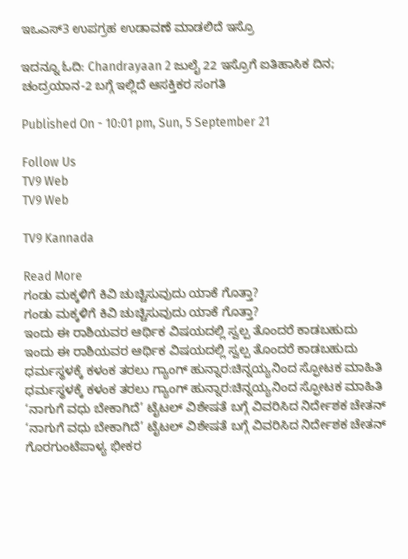ಇಒಎಸ್3 ಉಪಗ್ರಹ ಉಡಾವಣೆ ಮಾಡಲಿದೆ ಇಸ್ರೊ

ಇದನ್ನೂ ಓದಿ: Chandrayaan 2 ಜುಲೈ 22 ಇಸ್ರೊಗೆ ಐತಿಹಾಸಿಕ ದಿನ; ಚಂದ್ರಯಾನ-2 ಬಗ್ಗೆ ಇಲ್ಲಿದೆ ಆಸಕ್ತಿಕರ ಸಂಗತಿ

Published On - 10:01 pm, Sun, 5 September 21

Follow Us
TV9 Web
TV9 Web

TV9 Kannada

Read More
ಗಂಡು ಮಕ್ಕಳಿಗೆ ಕಿವಿ ಚುಚ್ಚಿಸುವುದು ಯಾಕೆ ಗೊತ್ತಾ?
ಗಂಡು ಮಕ್ಕಳಿಗೆ ಕಿವಿ ಚುಚ್ಚಿಸುವುದು ಯಾಕೆ ಗೊತ್ತಾ?
ಇಂದು ಈ ರಾಶಿಯವರ ಆರ್ಥಿಕ ವಿಷಯದಲ್ಲಿ ಸ್ವಲ್ಪ ತೊಂದರೆ ಕಾಡಬಹುದು
ಇಂದು ಈ ರಾಶಿಯವರ ಆರ್ಥಿಕ ವಿಷಯದಲ್ಲಿ ಸ್ವಲ್ಪ ತೊಂದರೆ ಕಾಡಬಹುದು
ಧರ್ಮಸ್ಥಳಕ್ಕೆ ಕಳಂಕ ತರಲು ಗ್ಯಾಂಗ್ ಹುನ್ನಾರ:ಚಿನ್ನಯ್ಯನಿಂದ ಸ್ಫೋಟಕ ಮಾಹಿತಿ
ಧರ್ಮಸ್ಥಳಕ್ಕೆ ಕಳಂಕ ತರಲು ಗ್ಯಾಂಗ್ ಹುನ್ನಾರ:ಚಿನ್ನಯ್ಯನಿಂದ ಸ್ಫೋಟಕ ಮಾಹಿತಿ
‘ನಾಗುಗೆ ವಧು ಬೇಕಾಗಿದೆ’ ಟೈಟಲ್ ವಿಶೇಷತೆ ಬಗ್ಗೆ ವಿವರಿಸಿದ ನಿರ್ದೇಶಕ ಚೇತನ್
‘ನಾಗುಗೆ ವಧು ಬೇಕಾಗಿದೆ’ ಟೈಟಲ್ ವಿಶೇಷತೆ ಬಗ್ಗೆ ವಿವರಿಸಿದ ನಿರ್ದೇಶಕ ಚೇತನ್
ಗೊರಗುಂಟೆಪಾಳ್ಯ ಭೀಕರ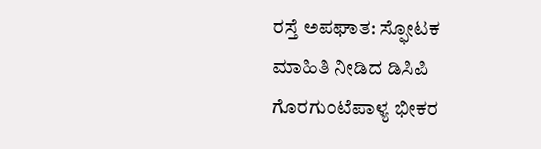ರಸ್ತೆ ಅಪಘಾತ: ಸ್ಫೋಟಕ ಮಾಹಿತಿ ನೀಡಿದ ಡಿಸಿಪಿ
ಗೊರಗುಂಟೆಪಾಳ್ಯ ಭೀಕರ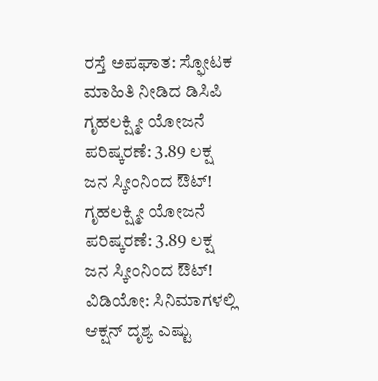ರಸ್ತೆ ಅಪಘಾತ: ಸ್ಫೋಟಕ ಮಾಹಿತಿ ನೀಡಿದ ಡಿಸಿಪಿ
ಗೃಹಲಕ್ಷ್ಮೀ ಯೋಜನೆ ಪರಿಷ್ಕರಣೆ: 3.89 ಲಕ್ಷ ಜನ ಸ್ಕೀಂನಿಂದ ಔಟ್!
ಗೃಹಲಕ್ಷ್ಮೀ ಯೋಜನೆ ಪರಿಷ್ಕರಣೆ: 3.89 ಲಕ್ಷ ಜನ ಸ್ಕೀಂನಿಂದ ಔಟ್!
ವಿಡಿಯೋ: ಸಿನಿಮಾಗಳಲ್ಲಿ ಆಕ್ಷನ್ ದೃಶ್ಯ ಎಷ್ಟು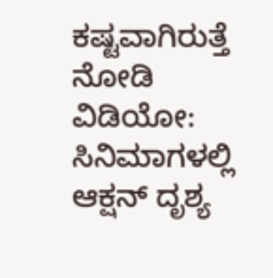ಕಷ್ಟವಾಗಿರುತ್ತೆ ನೋಡಿ
ವಿಡಿಯೋ: ಸಿನಿಮಾಗಳಲ್ಲಿ ಆಕ್ಷನ್ ದೃಶ್ಯ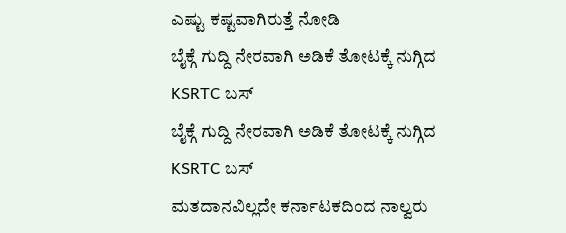ಎಷ್ಟು ಕಷ್ಟವಾಗಿರುತ್ತೆ ನೋಡಿ
ಬೈಕ್ಗೆ ಗುದ್ದಿ ನೇರವಾಗಿ ಅಡಿಕೆ ತೋಟಕ್ಕೆ ನುಗ್ಗಿದ KSRTC ಬಸ್
ಬೈಕ್ಗೆ ಗುದ್ದಿ ನೇರವಾಗಿ ಅಡಿಕೆ ತೋಟಕ್ಕೆ ನುಗ್ಗಿದ KSRTC ಬಸ್
ಮತದಾನವಿಲ್ಲದೇ ಕರ್ನಾಟಕದಿಂದ ನಾಲ್ವರು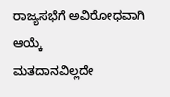ರಾಜ್ಯಸಭೆಗೆ ಅವಿರೋಧವಾಗಿ ಆಯ್ಕೆ
ಮತದಾನವಿಲ್ಲದೇ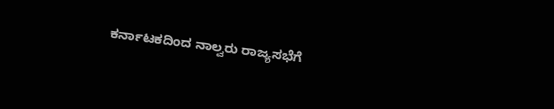ಕರ್ನಾಟಕದಿಂದ ನಾಲ್ವರು ರಾಜ್ಯಸಭೆಗೆ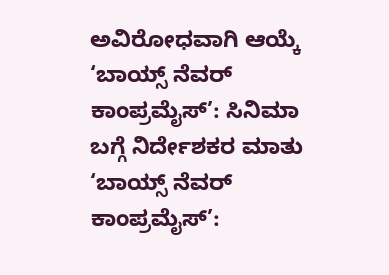ಅವಿರೋಧವಾಗಿ ಆಯ್ಕೆ
‘ಬಾಯ್ಸ್ ನೆವರ್ ಕಾಂಪ್ರಮೈಸ್’: ಸಿನಿಮಾ ಬಗ್ಗೆ ನಿರ್ದೇಶಕರ ಮಾತು
‘ಬಾಯ್ಸ್ ನೆವರ್ ಕಾಂಪ್ರಮೈಸ್’: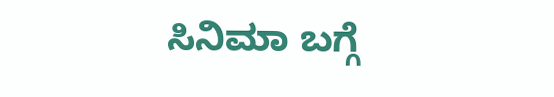ಸಿನಿಮಾ ಬಗ್ಗೆ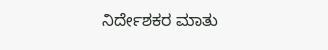ನಿರ್ದೇಶಕರ ಮಾತು